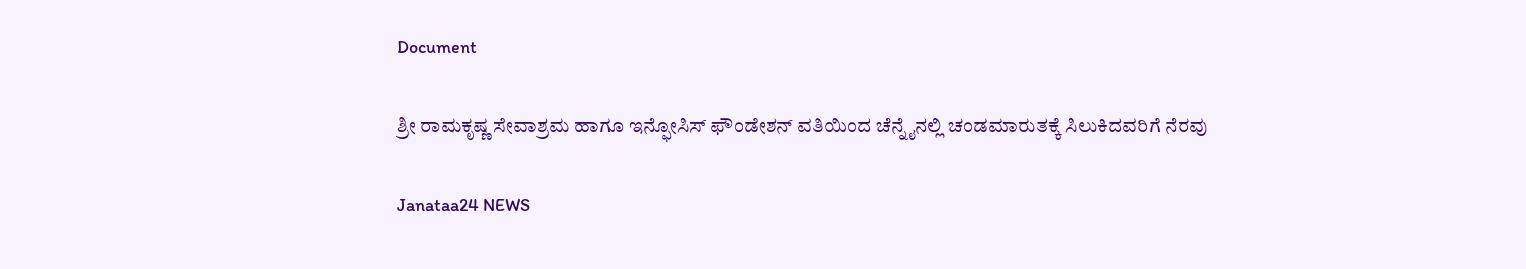Document

ಶ್ರೀ ರಾಮಕೃಷ್ಣ ಸೇವಾಶ್ರಮ ಹಾಗೂ ಇನ್ಫೋಸಿಸ್ ಫೌಂಡೇಶನ್ ವತಿಯಿಂದ ಚೆನ್ನೈನಲ್ಲಿ ಚಂಡಮಾರುತಕ್ಕೆ ಸಿಲುಕಿದವರಿಗೆ ನೆರವು

Janataa24 NEWS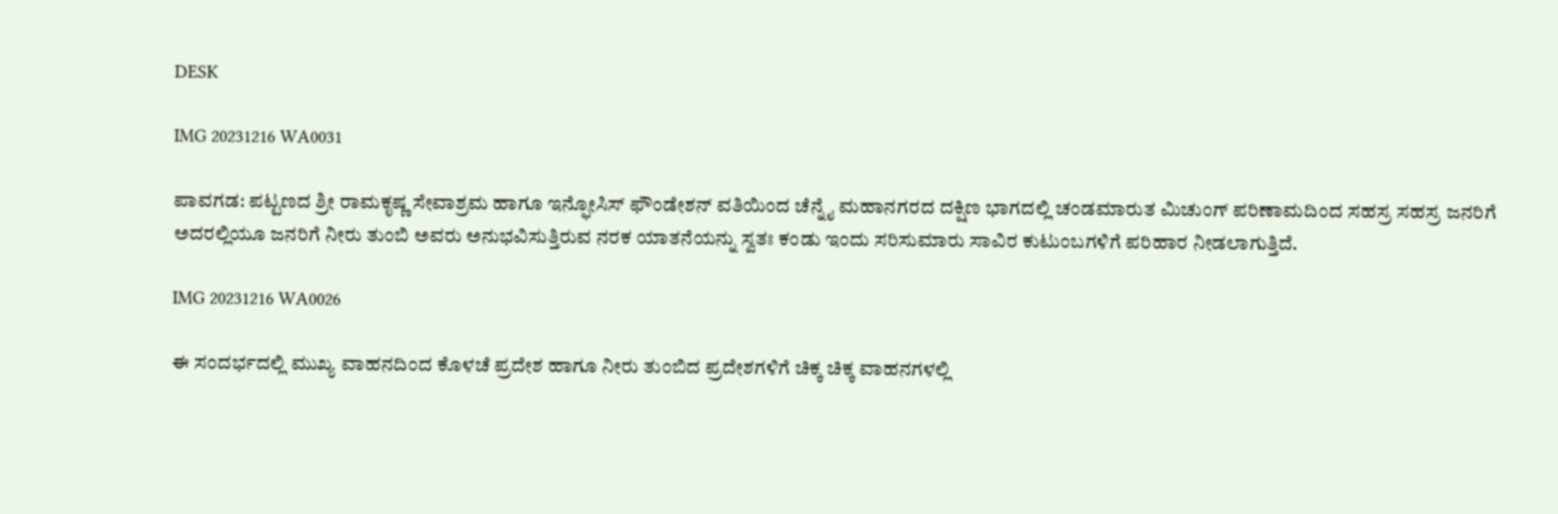DESK

IMG 20231216 WA0031

ಪಾವಗಡ: ಪಟ್ಟಣದ ಶ್ರೀ ರಾಮಕೃಷ್ಣ ಸೇವಾಶ್ರಮ ಹಾಗೂ ಇನ್ಫೋಸಿಸ್ ಫೌಂಡೇಶನ್ ವತಿಯಿಂದ ಚೆನ್ನೈ ಮಹಾನಗರದ ದಕ್ಷಿಣ ಭಾಗದಲ್ಲಿ ಚಂಡಮಾರುತ ಮಿಚುಂಗ್ ಪರಿಣಾಮದಿಂದ ಸಹಸ್ರ ಸಹಸ್ರ ಜನರಿಗೆ ಅದರಲ್ಲಿಯೂ ಜನರಿಗೆ ನೀರು ತುಂಬಿ ಅವರು ಅನುಭವಿಸುತ್ತಿರುವ ನರಕ ಯಾತನೆಯನ್ನು ಸ್ವತಃ ಕಂಡು ಇಂದು ಸರಿಸುಮಾರು ಸಾವಿರ ಕುಟುಂಬಗಳಿಗೆ ಪರಿಹಾರ ನೀಡಲಾಗುತ್ತಿದೆ.

IMG 20231216 WA0026

ಈ ಸಂದರ್ಭದಲ್ಲಿ ಮುಖ್ಯ ವಾಹನದಿಂದ ಕೊಳಚೆ ಪ್ರದೇಶ ಹಾಗೂ ನೀರು ತುಂಬಿದ ಪ್ರದೇಶಗಳಿಗೆ ಚಿಕ್ಕ ಚಿಕ್ಕ ವಾಹನಗಳಲ್ಲಿ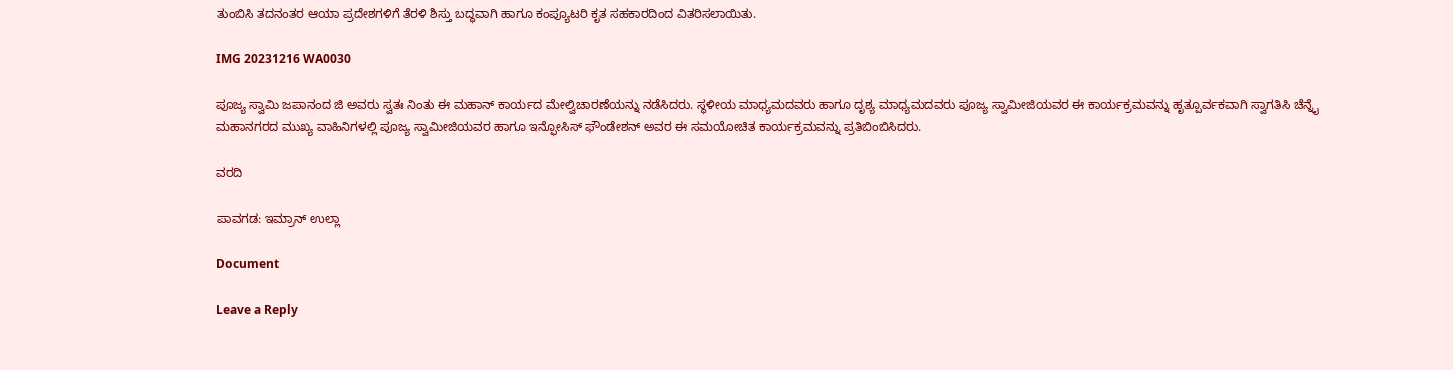ತುಂಬಿಸಿ ತದನಂತರ ಆಯಾ ಪ್ರದೇಶಗಳಿಗೆ ತೆರಳಿ ಶಿಸ್ತು ಬದ್ಧವಾಗಿ ಹಾಗೂ ಕಂಪ್ಯೂಟರಿ ಕೃತ ಸಹಕಾರದಿಂದ ವಿತರಿಸಲಾಯಿತು.

IMG 20231216 WA0030

ಪೂಜ್ಯ ಸ್ವಾಮಿ ಜಪಾನಂದ ಜಿ ಅವರು ಸ್ವತಃ ನಿಂತು ಈ ಮಹಾನ್ ಕಾರ್ಯದ ಮೇಲ್ವಿಚಾರಣೆಯನ್ನು ನಡೆಸಿದರು. ಸ್ಥಳೀಯ ಮಾಧ್ಯಮದವರು ಹಾಗೂ ದೃಶ್ಯ ಮಾಧ್ಯಮದವರು ಪೂಜ್ಯ ಸ್ವಾಮೀಜಿಯವರ ಈ ಕಾರ್ಯಕ್ರಮವನ್ನು ಹೃತ್ಪೂರ್ವಕವಾಗಿ ಸ್ವಾಗತಿಸಿ ಚೆನ್ನೈ ಮಹಾನಗರದ ಮುಖ್ಯ ವಾಹಿನಿಗಳಲ್ಲಿ ಪೂಜ್ಯ ಸ್ವಾಮೀಜಿಯವರ ಹಾಗೂ ಇನ್ಫೋಸಿಸ್ ಫೌಂಡೇಶನ್ ಅವರ ಈ ಸಮಯೋಚಿತ ಕಾರ್ಯಕ್ರಮವನ್ನು ಪ್ರತಿಬಿಂಬಿಸಿದರು.

ವರದಿ

ಪಾವಗಡ: ಇಮ್ರಾನ್ ಉಲ್ಲಾ

Document

Leave a Reply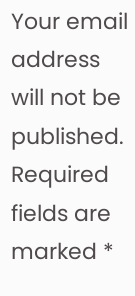Your email address will not be published. Required fields are marked *